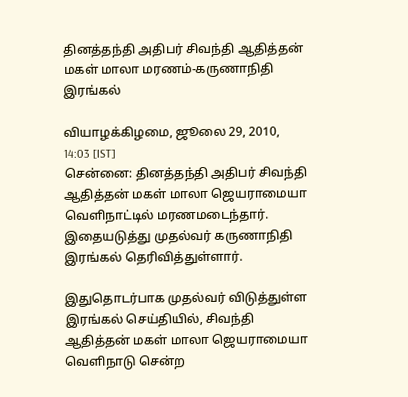தினத்தந்தி அதிபர் சிவந்தி ஆதித்தன் மகள் மாலா மரணம்-கருணாநிதி இரங்கல்

வியாழக்கிழமை, ஜூலை 29, 2010, 14:03 [IST]
சென்னை: தினத்தந்தி அதிபர் சிவந்தி ஆதித்தன் மகள் மாலா ஜெயராமையா வெளிநாட்டில் மரணமடைந்தார். இதையடுத்து முதல்வர் கருணாநிதி இரங்கல் தெரிவித்துள்ளார்.

இதுதொடர்பாக முதல்வர் விடுத்துள்ள இரங்கல் செய்தியில், சிவந்தி ஆதித்தன் மகள் மாலா ஜெயராமையா வெளிநாடு சென்ற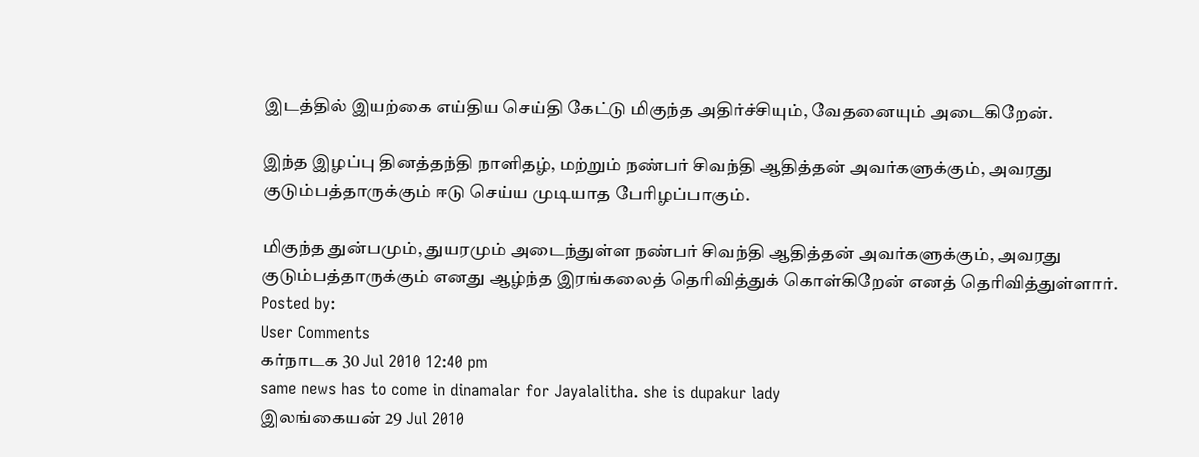இடத்தில் இயற்கை எய்திய செய்தி கேட்டு மிகுந்த அதிர்ச்சியும், வேதனையும் அடைகிறேன்.

இந்த இழப்பு தினத்தந்தி நாளிதழ், மற்றும் நண்பர் சிவந்தி ஆதித்தன் அவர்களுக்கும், அவரது குடும்பத்தாருக்கும் ஈடு செய்ய முடியாத பேரிழப்பாகும்.

மிகுந்த துன்பமும், துயரமும் அடைந்துள்ள நண்பர் சிவந்தி ஆதித்தன் அவர்களுக்கும், அவரது குடும்பத்தாருக்கும் எனது ஆழ்ந்த இரங்கலைத் தெரிவித்துக் கொள்கிறேன் எனத் தெரிவித்துள்ளார்.
Posted by:
User Comments
கர்நாடக 30 Jul 2010 12:40 pm
same news has to come in dinamalar for Jayalalitha. she is dupakur lady
இலங்கையன் 29 Jul 2010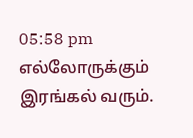05:58 pm
எல்லோருக்கும் இரங்கல் வரும்.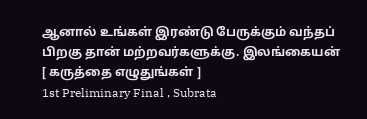ஆனால் உங்கள் இரண்டு பேருக்கும் வந்தப் பிறகு தான் மற்றவர்களுக்கு. இலங்கையன்
[ கருத்தை எழுதுங்கள் ]
1st Preliminary Final , Subrata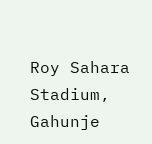Roy Sahara Stadium, Gahunje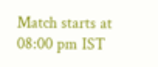Match starts at 08:00 pm IST